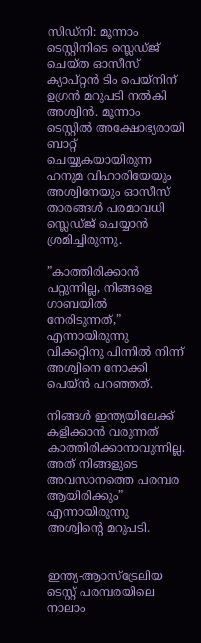സിഡ്‌നി: മൂന്നാം ടെസ്റ്റിനിടെ സ്ലെഡ്ജ് ചെയ്ത ഓസീസ് ക്യാപ്റ്റന്‍ ടിം പെയ്‌നിന് ഉഗ്രന്‍ മറുപടി നല്‍കി അശ്വിന്‍. മൂന്നാം ടെസ്റ്റില്‍ അക്ഷോഭ്യരായി ബാറ്റ് ചെയ്യുകയായിരുന്ന ഹനുമ വിഹാരിയേയും അശ്വിനേയും ഓസീസ് താരങ്ങള്‍ പരമാവധി സ്ലെഡ്ജ് ചെയ്യാന്‍ ശ്രമിച്ചിരുന്നു.

”കാത്തിരിക്കാന്‍ പറ്റുന്നില്ല, നിങ്ങളെ ഗാബയില്‍ നേരിടുന്നത്,” എന്നായിരുന്നു വിക്കറ്റിനു പിന്നില്‍ നിന്ന് അശ്വിനെ നോക്കി പെയ്ന്‍ പറഞ്ഞത്.

നിങ്ങള്‍ ഇന്ത്യയിലേക്ക് കളിക്കാന്‍ വരുന്നത് കാത്തിരിക്കാനാവുന്നില്ല. അത് നിങ്ങളുടെ അവസാനത്തെ പരമ്പര ആയിരിക്കും” എന്നായിരുന്നു അശ്വിന്റെ മറുപടി.


ഇന്ത്യ-ആാസ്ട്രേലിയ ടെസ്റ്റ് പരമ്പരയിലെ നാലാം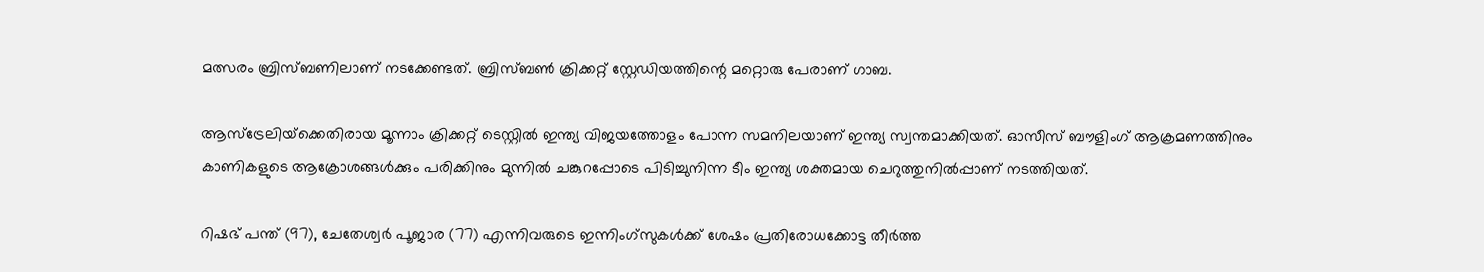മത്സരം ബ്രിസ്ബണിലാണ് നടക്കേണ്ടത്. ബ്രിസ്ബണ്‍ ക്രിക്കറ്റ് സ്റ്റേഡിയത്തിന്റെ മറ്റൊരു പേരാണ് ഗാബ.

ആസ്‌ട്രേലിയ്‌ക്കെതിരായ മൂന്നാം ക്രിക്കറ്റ് ടെസ്റ്റില്‍ ഇന്ത്യ വിജയത്തോളം പോന്ന സമനിലയാണ് ഇന്ത്യ സ്വന്തമാക്കിയത്. ഓസീസ് ബൗളിംഗ് ആക്രമണത്തിനും കാണികളുടെ ആക്രോശങ്ങള്‍ക്കും പരിക്കിനും മുന്നില്‍ ചങ്കുറപ്പോടെ പിടിച്ചുനിന്ന ടീം ഇന്ത്യ ശക്തമായ ചെറുത്തുനില്‍പ്പാണ് നടത്തിയത്.

റിഷഭ് പന്ത് (97), ചേതേശ്വര്‍ പൂജാര (77) എന്നിവരുടെ ഇന്നിംഗ്‌സുകള്‍ക്ക് ശേഷം പ്രതിരോധക്കോട്ട തീര്‍ത്ത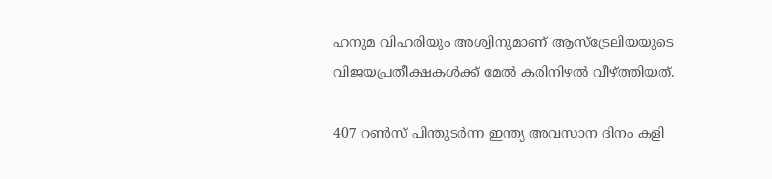ഹനുമ വിഹരിയും അശ്വിനുമാണ് ആസ്‌ട്രേലിയയുടെ വിജയപ്രതീക്ഷകള്‍ക്ക് മേല്‍ കരിനിഴല്‍ വീഴ്ത്തിയത്.

407 റണ്‍സ് പിന്തുടര്‍ന്ന ഇന്ത്യ അവസാന ദിനം കളി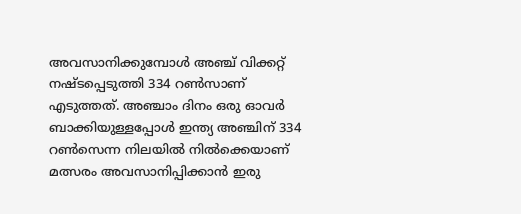അവസാനിക്കുമ്പോള്‍ അഞ്ച് വിക്കറ്റ് നഷ്ടപ്പെടുത്തി 334 റണ്‍സാണ് എടുത്തത്. അഞ്ചാം ദിനം ഒരു ഓവര്‍ ബാക്കിയുള്ളപ്പോള്‍ ഇന്ത്യ അഞ്ചിന് 334 റണ്‍സെന്ന നിലയില്‍ നില്‍ക്കെയാണ് മത്സരം അവസാനിപ്പിക്കാന്‍ ഇരു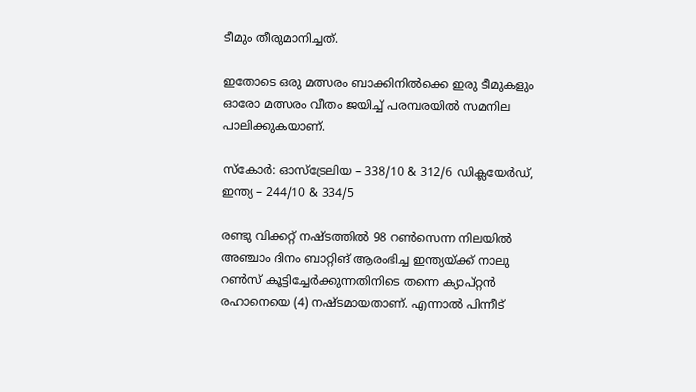ടീമും തീരുമാനിച്ചത്.

ഇതോടെ ഒരു മത്സരം ബാക്കിനില്‍ക്കെ ഇരു ടീമുകളും ഓരോ മത്സരം വീതം ജയിച്ച് പരമ്പരയില്‍ സമനില പാലിക്കുകയാണ്.

സ്‌കോര്‍: ഓസ്ട്രേലിയ – 338/10 & 312/6 ഡിക്ലയേര്‍ഡ്, ഇന്ത്യ – 244/10 & 334/5

രണ്ടു വിക്കറ്റ് നഷ്ടത്തില്‍ 98 റണ്‍സെന്ന നിലയില്‍ അഞ്ചാം ദിനം ബാറ്റിങ് ആരംഭിച്ച ഇന്ത്യയ്ക്ക് നാലു റണ്‍സ് കൂട്ടിച്ചേര്‍ക്കുന്നതിനിടെ തന്നെ ക്യാപ്റ്റന്‍ രഹാനെയെ (4) നഷ്ടമായതാണ്. എന്നാല്‍ പിന്നീട്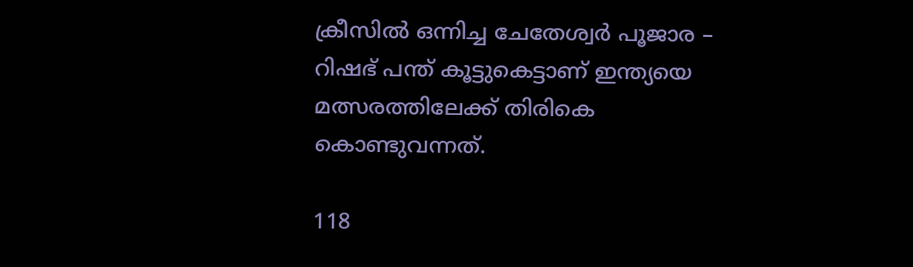ക്രീസില്‍ ഒന്നിച്ച ചേതേശ്വര്‍ പൂജാര – റിഷഭ് പന്ത് കൂട്ടുകെട്ടാണ് ഇന്ത്യയെ മത്സരത്തിലേക്ക് തിരികെ കൊണ്ടുവന്നത്.

118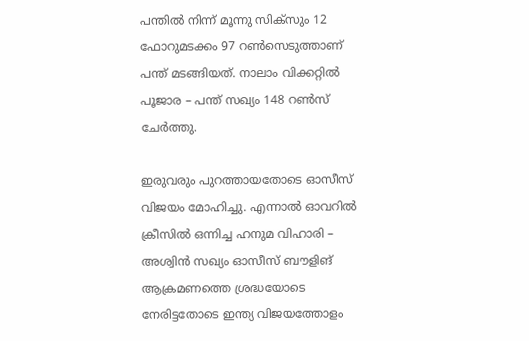പന്തില്‍ നിന്ന് മൂന്നു സിക്സും 12 ഫോറുമടക്കം 97 റണ്‍സെടുത്താണ് പന്ത് മടങ്ങിയത്. നാലാം വിക്കറ്റില്‍ പൂജാര – പന്ത് സഖ്യം 148 റണ്‍സ് ചേര്‍ത്തു.

ഇരുവരും പുറത്തായതോടെ ഓസീസ് വിജയം മോഹിച്ചു. എന്നാല്‍ ഓവറില്‍ ക്രീസില്‍ ഒന്നിച്ച ഹനുമ വിഹാരി – അശ്വിന്‍ സഖ്യം ഓസീസ് ബൗളിങ് ആക്രമണത്തെ ശ്രദ്ധയോടെ നേരിട്ടതോടെ ഇന്ത്യ വിജയത്തോളം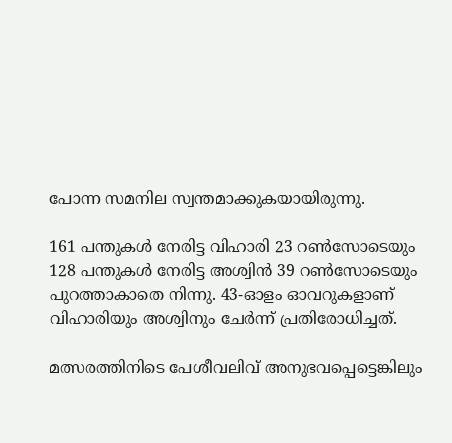പോന്ന സമനില സ്വന്തമാക്കുകയായിരുന്നു.

161 പന്തുകള്‍ നേരിട്ട വിഹാരി 23 റണ്‍സോടെയും 128 പന്തുകള്‍ നേരിട്ട അശ്വിന്‍ 39 റണ്‍സോടെയും പുറത്താകാതെ നിന്നു. 43-ഓളം ഓവറുകളാണ് വിഹാരിയും അശ്വിനും ചേര്‍ന്ന് പ്രതിരോധിച്ചത്.

മത്സരത്തിനിടെ പേശീവലിവ് അനുഭവപ്പെട്ടെങ്കിലും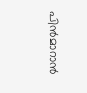പിന്‍മാറാന്‍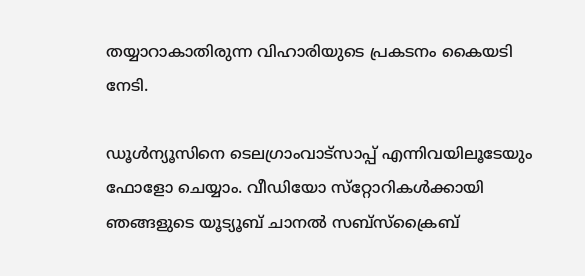തയ്യാറാകാതിരുന്ന വിഹാരിയുടെ പ്രകടനം കൈയടി നേടി.

ഡൂള്‍ന്യൂസിനെ ടെലഗ്രാംവാട്‌സാപ്പ് എന്നിവയിലൂടേയും  ഫോളോ ചെയ്യാം. വീഡിയോ സ്‌റ്റോറികള്‍ക്കായി ഞങ്ങളുടെ യൂട്യൂബ് ചാനല്‍ സബ്‌സ്‌ക്രൈബ്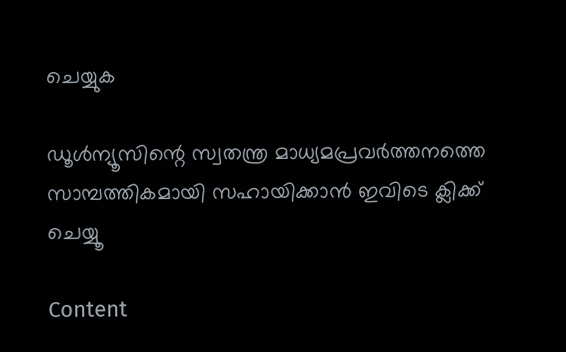ചെയ്യുക

ഡൂള്‍ന്യൂസിന്റെ സ്വതന്ത്ര മാധ്യമപ്രവര്‍ത്തനത്തെ സാമ്പത്തികമായി സഹായിക്കാന്‍ ഇവിടെ ക്ലിക്ക് ചെയ്യൂ

Content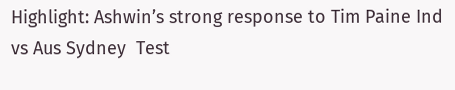Highlight: Ashwin’s strong response to Tim Paine Ind vs Aus Sydney  Test